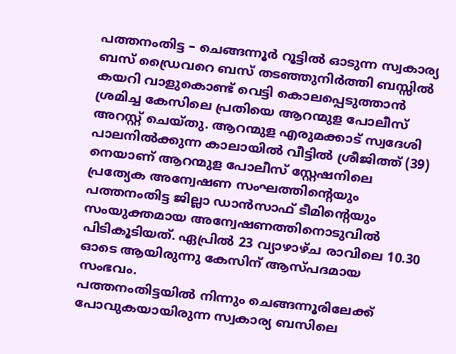പത്തനംതിട്ട – ചെങ്ങന്നൂർ റൂട്ടിൽ ഓടുന്ന സ്വകാര്യ ബസ് ഡ്രൈവറെ ബസ് തടഞ്ഞുനിർത്തി ബസ്സിൽ കയറി വാളുകൊണ്ട് വെട്ടി കൊലപ്പെടുത്താൻ ശ്രമിച്ച കേസിലെ പ്രതിയെ ആറന്മുള പോലീസ് അറസ്റ്റ് ചെയ്തു. ആറന്മുള എരുമക്കാട് സ്വദേശി പാലനിൽക്കുന്ന കാലായിൽ വീട്ടിൽ ശ്രീജിത്ത് (39) നെയാണ് ആറന്മുള പോലീസ് സ്റ്റേഷനിലെ പ്രത്യേക അന്വേഷണ സംഘത്തിന്റെയും പത്തനംതിട്ട ജില്ലാ ഡാൻസാഫ് ടീമിന്റെയും സംയുക്തമായ അന്വേഷണത്തിനൊടുവിൽ പിടികൂടിയത്. ഏപ്രിൽ 23 വ്യാഴാഴ്ച രാവിലെ 10.30 ഓടെ ആയിരുന്നു കേസിന് ആസ്പദമായ സംഭവം.
പത്തനംതിട്ടയിൽ നിന്നും ചെങ്ങന്നൂരിലേക്ക് പോവുകയായിരുന്ന സ്വകാര്യ ബസിലെ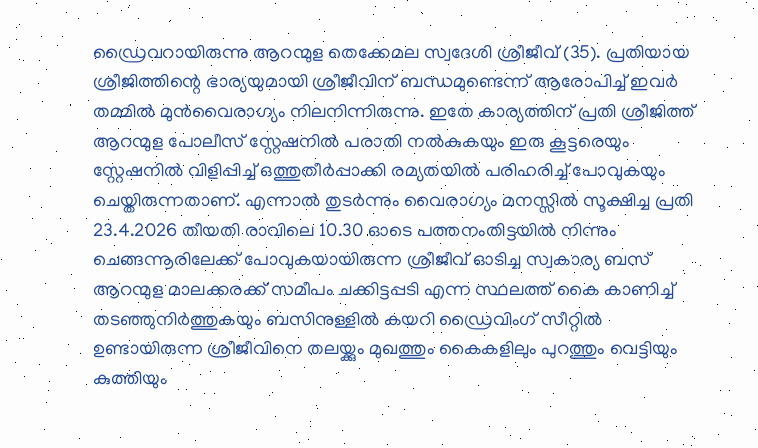ഡ്രൈവറായിരുന്നു ആറന്മുള തെക്കേമല സ്വദേശി ശ്രീജീവ് (35). പ്രതിയായ ശ്രീജിത്തിന്റെ ഭാര്യയുമായി ശ്രീജീവിന് ബന്ധമുണ്ടെന്ന് ആരോപിച്ച് ഇവർ തമ്മിൽ മുൻവൈരാഗ്യം നിലനിന്നിരുന്നു. ഇതേ കാര്യത്തിന് പ്രതി ശ്രീജിത്ത് ആറന്മുള പോലീസ് സ്റ്റേഷനിൽ പരാതി നൽകുകയും ഇരു കൂട്ടരെയും സ്റ്റേഷനിൽ വിളിപ്പിച്ച് ഒത്തുതീർപ്പാക്കി രമ്യതയിൽ പരിഹരിച്ച് പോവുകയും ചെയ്തിരുന്നതാണ്. എന്നാൽ തുടർന്നും വൈരാഗ്യം മനസ്സിൽ സൂക്ഷിച്ച പ്രതി 23.4.2026 തീയതി രാവിലെ 10.30 ഓടെ പത്തനംതിട്ടയിൽ നിന്നും ചെങ്ങന്നൂരിലേക്ക് പോവുകയായിരുന്ന ശ്രീജീവ് ഓടിച്ച സ്വകാര്യ ബസ് ആറന്മുള മാലക്കരക്ക് സമീപം ചക്കിട്ടപ്പടി എന്ന സ്ഥലത്ത് കൈ കാണിച്ച് തടഞ്ഞുനിർത്തുകയും ബസിനുള്ളിൽ കയറി ഡ്രൈവിംഗ് സീറ്റിൽ ഉണ്ടായിരുന്ന ശ്രീജീവിനെ തലയ്ക്കും മുഖത്തും കൈകളിലും പുറത്തും വെട്ടിയും കുത്തിയും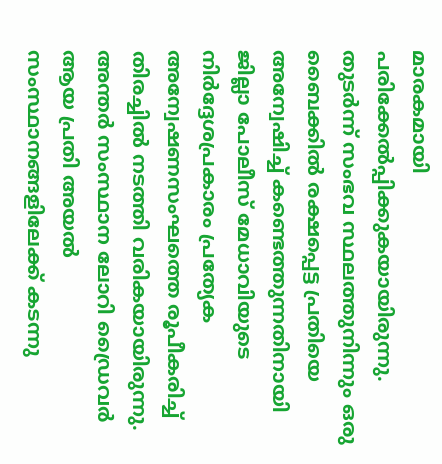മാരകമായി പരിക്കേൽപ്പിക്കുകയായിരുന്നു. തുടർന്ന് സംഭവ സ്ഥലത്തുനിന്നും ഒരു ബൈക്കിൽ രക്ഷപ്പെട്ട പ്രതിയെ അന്വേഷിച്ച് കണ്ടെത്തുന്നതിനായി ജില്ലാ പോലീസ് മേധാവിയുടെ നിർദ്ദേശപ്രകാരം പ്രത്യേക അന്വേഷണസംഘത്തെ രൂപീകരിച്ച് തിരച്ചിൽ നടത്തി വരികയായിരുന്നു. അന്തർ സംസ്ഥാന ലോറി ഡ്രൈവർ ആയ പ്രതി അയൽ സംസ്ഥാനങ്ങളിലേക്ക് കടന്നു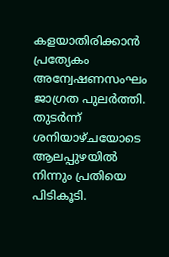കളയാതിരിക്കാൻ പ്രത്യേകം അന്വേഷണസംഘം ജാഗ്രത പുലർത്തി.
തുടർന്ന് ശനിയാഴ്ചയോടെ ആലപ്പുഴയിൽ നിന്നും പ്രതിയെ പിടികൂടി.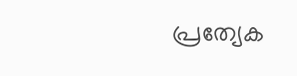പ്രത്യേക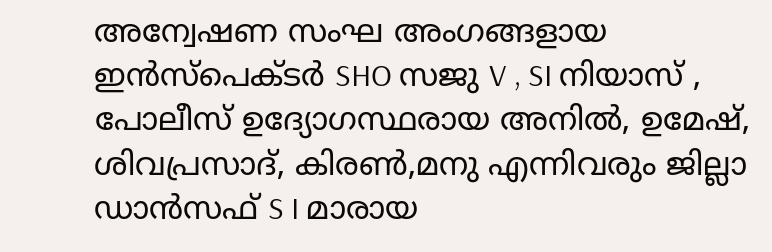അന്വേഷണ സംഘ അംഗങ്ങളായ ഇൻസ്പെക്ടർ SHO സജു V , SI നിയാസ് , പോലീസ് ഉദ്യോഗസ്ഥരായ അനിൽ, ഉമേഷ്, ശിവപ്രസാദ്, കിരൺ,മനു എന്നിവരും ജില്ലാ ഡാൻസഫ് S I മാരായ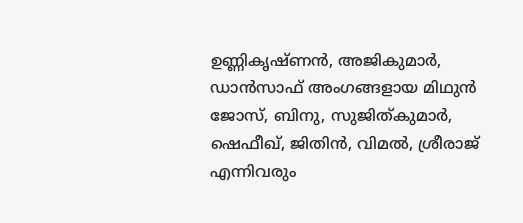ഉണ്ണികൃഷ്ണൻ, അജികുമാർ, ഡാൻസാഫ് അംഗങ്ങളായ മിഥുൻ ജോസ്, ബിനു, സുജിത്കുമാർ, ഷെഫീഖ്, ജിതിൻ, വിമൽ, ശ്രീരാജ് എന്നിവരും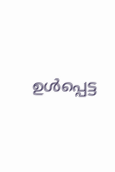ഉൾപ്പെട്ട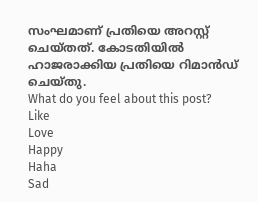സംഘമാണ് പ്രതിയെ അറസ്റ്റ് ചെയ്തത്. കോടതിയിൽ ഹാജരാക്കിയ പ്രതിയെ റിമാൻഡ് ചെയ്തു.
What do you feel about this post?
Like
Love
Happy
Haha
Sad